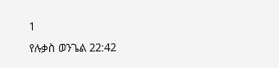1
የሉቃስ ወንጌል 22:42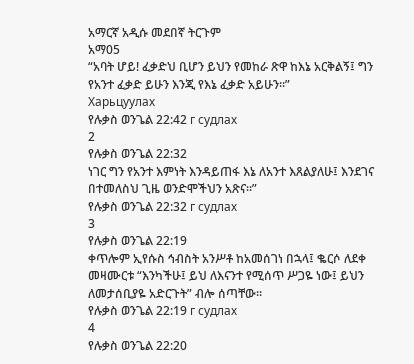አማርኛ አዲሱ መደበኛ ትርጉም
አማ05
“አባት ሆይ! ፈቃድህ ቢሆን ይህን የመከራ ጽዋ ከእኔ አርቅልኝ፤ ግን የአንተ ፈቃድ ይሁን እንጂ የእኔ ፈቃድ አይሁን።”
Харьцуулах
የሉቃስ ወንጌል 22:42 г судлах
2
የሉቃስ ወንጌል 22:32
ነገር ግን የአንተ እምነት እንዳይጠፋ እኔ ለአንተ እጸልያለሁ፤ እንደገና በተመለስህ ጊዜ ወንድሞችህን አጽና።”
የሉቃስ ወንጌል 22:32 г судлах
3
የሉቃስ ወንጌል 22:19
ቀጥሎም ኢየሱስ ኅብስት አንሥቶ ከአመሰገነ በኋላ፤ ቈርሶ ለደቀ መዛሙርቱ “እንካችሁ፤ ይህ ለእናንተ የሚሰጥ ሥጋዬ ነው፤ ይህን ለመታሰቢያዬ አድርጉት” ብሎ ሰጣቸው።
የሉቃስ ወንጌል 22:19 г судлах
4
የሉቃስ ወንጌል 22:20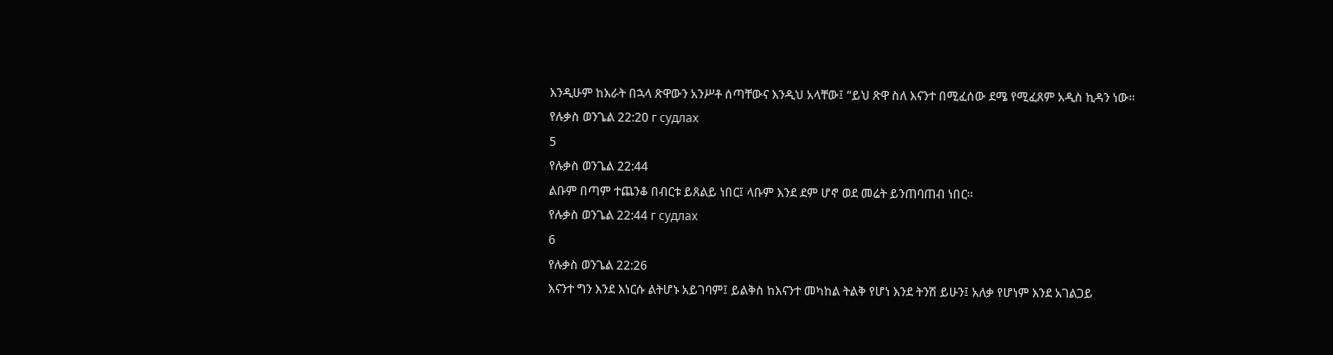እንዲሁም ከእራት በኋላ ጽዋውን አንሥቶ ሰጣቸውና እንዲህ አላቸው፤ “ይህ ጽዋ ስለ እናንተ በሚፈሰው ደሜ የሚፈጸም አዲስ ኪዳን ነው።
የሉቃስ ወንጌል 22:20 г судлах
5
የሉቃስ ወንጌል 22:44
ልቡም በጣም ተጨንቆ በብርቱ ይጸልይ ነበር፤ ላቡም እንደ ደም ሆኖ ወደ መሬት ይንጠባጠብ ነበር።
የሉቃስ ወንጌል 22:44 г судлах
6
የሉቃስ ወንጌል 22:26
እናንተ ግን እንደ እነርሱ ልትሆኑ አይገባም፤ ይልቅስ ከእናንተ መካከል ትልቅ የሆነ እንደ ትንሽ ይሁን፤ አለቃ የሆነም እንደ አገልጋይ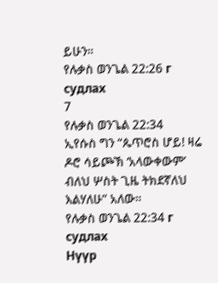ይሁን።
የሉቃስ ወንጌል 22:26 г судлах
7
የሉቃስ ወንጌል 22:34
ኢየሱስ ግን “ጴጥሮስ ሆይ! ዛሬ ዶሮ ሳይጮኽ ‘አላውቀውም’ ብለህ ሦስት ጊዜ ትክደኛለህ እልሃለሁ” አለው።
የሉቃስ ወንጌል 22:34 г судлах
Нүүр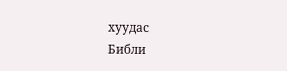хуудас
Библи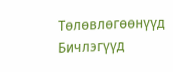Тѳлѳвлѳгѳѳнүүд
Бичлэгүүд